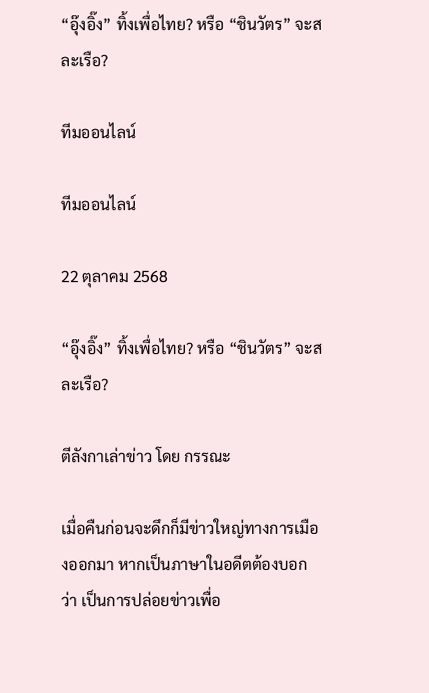“อุ๊งอิ๊ง” ทิ้งเพื่อไทย? หรือ “ชินวัตร” จะสละเรือ?

ทีมออนไลน์

ทีมออนไลน์

22 ตุลาคม 2568

“อุ๊งอิ๊ง” ทิ้งเพื่อไทย? หรือ “ชินวัตร” จะสละเรือ?

ตีลังกาเล่าข่าว โดย กรรณะ

เมื่อคืนก่อนจะดึกก็มีข่าวใหญ่ทางการเมืองออกมา หากเป็นภาษาในอดีตต้องบอกว่า เป็นการปล่อยข่าวเพื่อ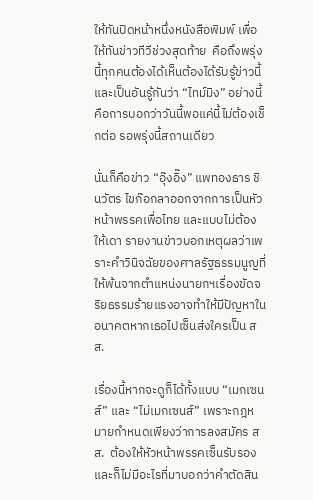ให้ทันปิดหน้าหนึ่งหนังสือพิมพ์ เพื่อให้ทันข่าวทีวีช่วงสุดท้าย  คือถึงพรุ่งนี้ทุกคนต้องได้เห็นต้องได้รับรู้ข่าวนี้ และเป็นอันรู้กันว่า “ไทม์มิง” อย่างนี้ คือการบอกว่าวันนี้พอแค่นี้ไม่ต้องเช็กต่อ รอพรุ่งนี้สถานเดียว

นั่นก็คือข่าว “อุ๊งอิ๊ง” แพทองธาร ชินวัตร ไขก๊อกลาออกจากการเป็นหัวหน้าพรรคเพื่อไทย และแบบไม่ต้องให้เดา รายงานข่าวบอกเหตุผลว่าเพราะคำวินิจฉัยของศาลรัฐธรรมนูญที่ให้พ้นจากตำแหน่งนายกฯเรื่องขัดจริยธรรมร้ายแรงอาจทำให้มีปัญหาในอนาคตหากเธอไปเซ็นส่งใครเป็น สส.

เรื่องนี้หากจะดูก็ได้ทั้งแบบ “เมกเซนส์” และ “ไม่เมกเซนส์” เพราะกฎหมายกำหนดเพียงว่าการลงสมัคร สส.  ต้องให้หัวหน้าพรรคเซ็นรับรอง และก็ไม่มีอะไรที่มาบอกว่าคำตัดสิน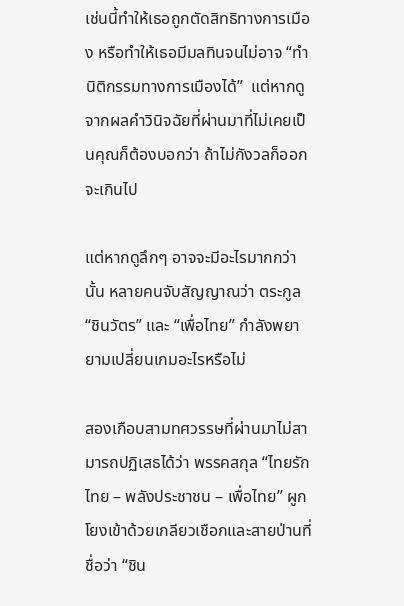เช่นนี้ทำให้เธอถูกตัดสิทธิทางการเมือง หรือทำให้เธอมีมลทินจนไม่อาจ “ทำนิติกรรมทางการเมืองได้”  แต่หากดูจากผลคำวินิจฉัยที่ผ่านมาที่ไม่เคยเป็นคุณก็ต้องบอกว่า ถ้าไม่กังวลก็ออกจะเกินไป

แต่หากดูลึกๆ อาจจะมีอะไรมากกว่านั้น หลายคนจับสัญญาณว่า ตระกูล “ชินวัตร” และ “เพื่อไทย” กำลังพยายามเปลี่ยนเกมอะไรหรือไม่

สองเกือบสามทศวรรษที่ผ่านมาไม่สามารถปฏิเสธได้ว่า พรรคสกุล “ไทยรักไทย – พลังประชาชน – เพื่อไทย” ผูกโยงเข้าด้วยเกลียวเชือกและสายป่านที่ชื่อว่า “ชิน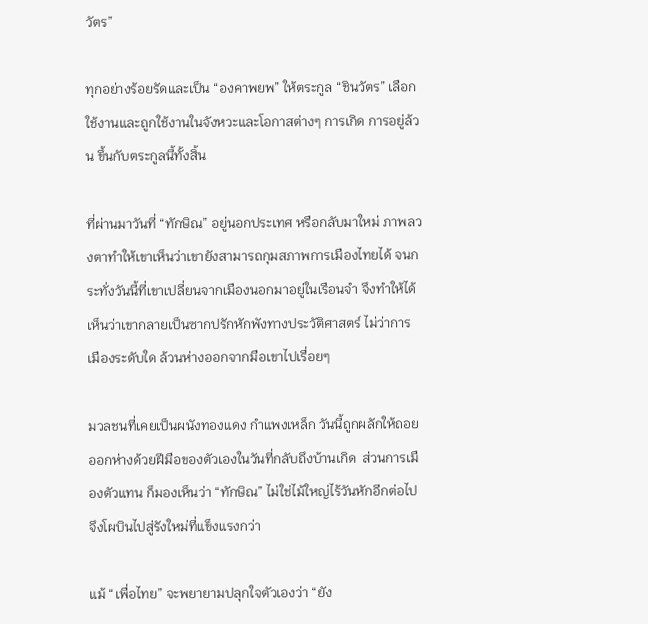วัตร”

ทุกอย่างร้อยรัดและเป็น “องคาพยพ” ให้ตระกูล “ชินวัตร” เลือกใช้งานและถูกใช้งานในจังหวะและโอกาสต่างๆ การเกิด การอยู่ล้วน ขึ้นกับตระกูลนี้ทั้งสิ้น

ที่ผ่านมาวันที่ “ทักษิณ” อยู่นอกประเทศ หรือกลับมาใหม่ ภาพลวงตาทำให้เขาเห็นว่าเขายังสามารถกุมสภาพการเมืองไทยได้ จนกระทั่งวันนี้ที่เขาเปลี่ยนจากเมืองนอกมาอยู่ในเรือนจำ จึงทำให้ได้เห็นว่าเขากลายเป็นซากปรักหักพังทางประวัติศาสตร์ ไม่ว่าการเมืองระดับใด ล้วนห่างออกจากมือเขาไปเรื่อยๆ

มวลชนที่เคยเป็นผนังทองแดง กำแพงเหล็ก วันนี้ถูกผลักให้ถอยออกห่างด้วยฝีมือของตัวเองในวันที่กลับถึงบ้านเกิด  ส่วนการเมืองตัวแทน ก็มองเห็นว่า “ทักษิณ” ไม่ใช่ไม้ใหญ่ไร้วันหักอีกต่อไป จึงโผบินไปสู่รังใหม่ที่แข็งแรงกว่า

แม้ “เพื่อไทย” จะพยายามปลุกใจตัวเองว่า “ยัง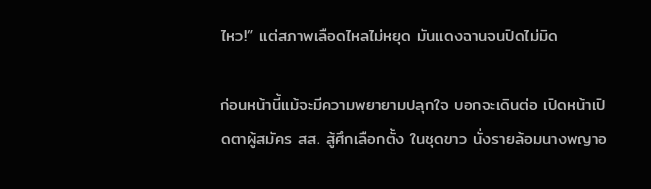ไหว!” แต่สภาพเลือดไหลไม่หยุด มันแดงฉานจนปิดไม่มิด

ก่อนหน้านี้แม้จะมีความพยายามปลุกใจ บอกจะเดินต่อ เปิดหน้าเปิดตาผู้สมัคร สส. สู้ศึกเลือกตั้ง ในชุดขาว นั่งรายล้อมนางพญาอ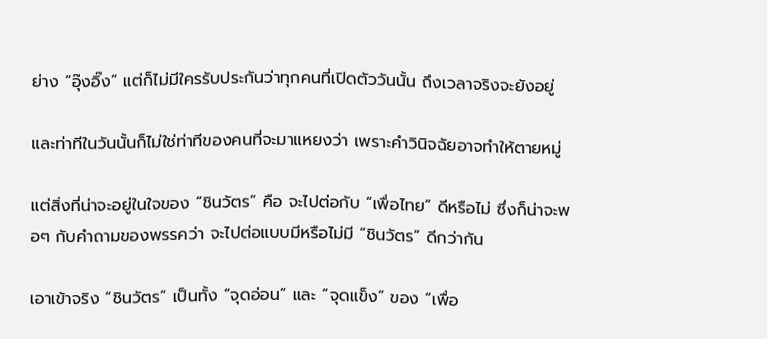ย่าง “อุ๊งอิ๊ง” แต่ก็ไม่มีใครรับประกันว่าทุกคนที่เปิดตัววันนั้น ถึงเวลาจริงจะยังอยู่

และท่าทีในวันนั้นก็ไม่ใช่ท่าทีของคนที่จะมาแหยงว่า เพราะคำวินิจฉัยอาจทำให้ตายหมู่

แต่สิ่งที่น่าจะอยู่ในใจของ “ชินวัตร” คือ จะไปต่อกับ “เพื่อไทย” ดีหรือไม่ ซึ่งก็น่าจะพอๆ กับคำถามของพรรคว่า จะไปต่อแบบมีหรือไม่มี “ชินวัตร” ดีกว่ากัน

เอาเข้าจริง “ชินวัตร” เป็นทั้ง “จุดอ่อน” และ “จุดแข็ง” ของ “เพื่อ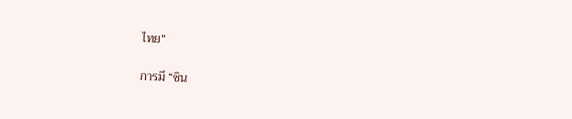ไทย”

การมี “ชิน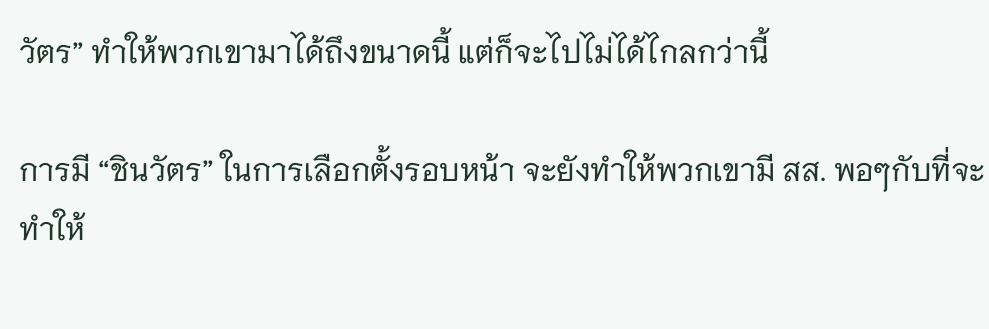วัตร” ทำให้พวกเขามาได้ถึงขนาดนี้ แต่ก็จะไปไม่ได้ไกลกว่านี้

การมี “ชินวัตร” ในการเลือกตั้งรอบหน้า จะยังทำให้พวกเขามี สส. พอๆกับที่จะทำให้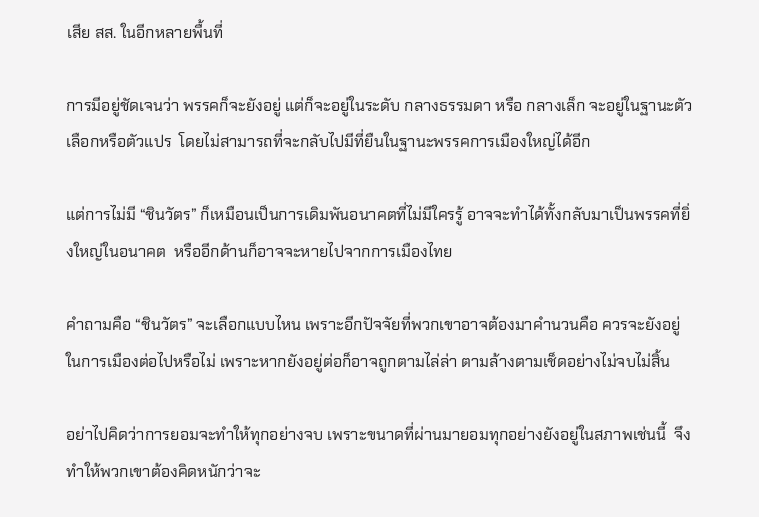เสีย สส. ในอีกหลายพื้นที่

การมีอยู่ชัดเจนว่า พรรคก็จะยังอยู่ แต่ก็จะอยู่ในระดับ กลางธรรมดา หรือ กลางเล็ก จะอยู่ในฐานะตัวเลือกหรือตัวแปร  โดยไม่สามารถที่จะกลับไปมีที่ยืนในฐานะพรรคการเมืองใหญ่ได้อีก

แต่การไม่มี “ชินวัตร” ก็เหมือนเป็นการเดิมพันอนาคตที่ไม่มีใครรู้ อาจจะทำได้ทั้งกลับมาเป็นพรรคที่ยิ่งใหญ่ในอนาคต  หรืออีกด้านก็อาจจะหายไปจากการเมืองไทย

คำถามคือ “ชินวัตร” จะเลือกแบบไหน เพราะอีกปัจจัยที่พวกเขาอาจต้องมาคำนวนคือ ควรจะยังอยู่ในการเมืองต่อไปหรือไม่ เพราะหากยังอยู่ต่อก็อาจถูกตามไล่ล่า ตามล้างตามเช็ดอย่างไม่จบไม่สิ้น

อย่าไปคิดว่าการยอมจะทำให้ทุกอย่างจบ เพราะขนาดที่ผ่านมายอมทุกอย่างยังอยู่ในสภาพเช่นนี้  จึงทำให้พวกเขาต้องคิดหนักว่าจะ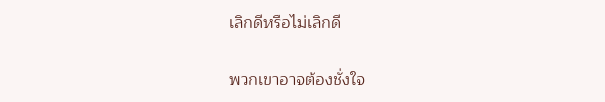เลิกดีหรือไม่เลิกดี

พวกเขาอาจต้องชั่งใจ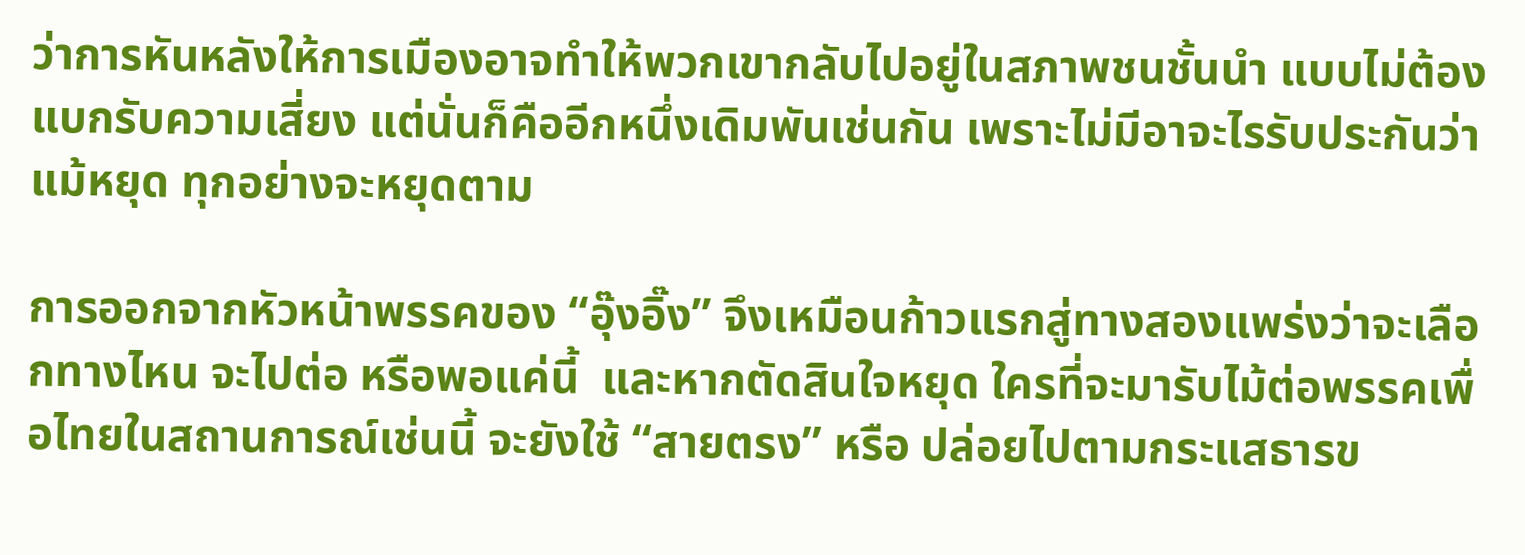ว่าการหันหลังให้การเมืองอาจทำให้พวกเขากลับไปอยู่ในสภาพชนชั้นนำ แบบไม่ต้องแบกรับความเสี่ยง แต่นั่นก็คืออีกหนึ่งเดิมพันเช่นกัน เพราะไม่มีอาจะไรรับประกันว่าแม้หยุด ทุกอย่างจะหยุดตาม

การออกจากหัวหน้าพรรคของ “อุ๊งอิ๊ง” จึงเหมือนก้าวแรกสู่ทางสองแพร่งว่าจะเลือกทางไหน จะไปต่อ หรือพอแค่นี้  และหากตัดสินใจหยุด ใครที่จะมารับไม้ต่อพรรคเพื่อไทยในสถานการณ์เช่นนี้ จะยังใช้ “สายตรง” หรือ ปล่อยไปตามกระแสธารข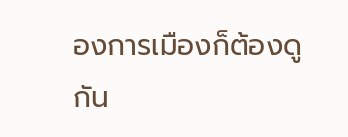องการเมืองก็ต้องดูกัน